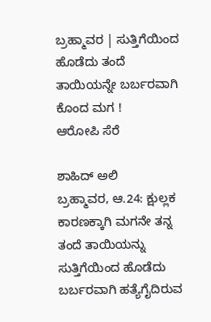ಬ್ರಹ್ಮಾವರ | ಸುತ್ತಿಗೆಯಿಂದ ಹೊಡೆದು ತಂದೆ ತಾಯಿಯನ್ನೇ ಬರ್ಬರವಾಗಿ ಕೊಂದ ಮಗ !
ಆರೋಪಿ ಸೆರೆ

ಶಾಹಿದ್ ಅಲಿ
ಬ್ರಹ್ಮಾವರ, ಆ.24: ಕ್ಷುಲ್ಲಕ ಕಾರಣಕ್ಕಾಗಿ ಮಗನೇ ತನ್ನ ತಂದೆ ತಾಯಿಯನ್ನು ಸುತ್ತಿಗೆಯಿಂದ ಹೊಡೆದು ಬರ್ಬರವಾಗಿ ಹತ್ಯೆಗೈದಿರುವ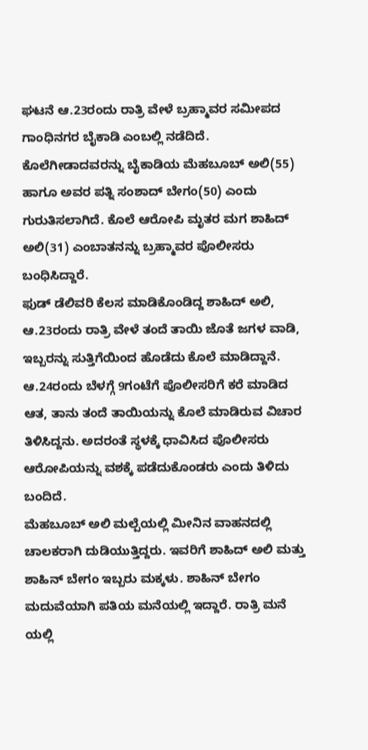ಘಟನೆ ಆ.23ರಂದು ರಾತ್ರಿ ವೇಳೆ ಬ್ರಹ್ಮಾವರ ಸಮೀಪದ ಗಾಂಧಿನಗರ ಬೈಕಾಡಿ ಎಂಬಲ್ಲಿ ನಡೆದಿದೆ.
ಕೊಲೆಗೀಡಾದವರನ್ನು ಬೈಕಾಡಿಯ ಮೆಹಬೂಬ್ ಅಲಿ(55) ಹಾಗೂ ಅವರ ಪತ್ನಿ ಸಂಶಾದ್ ಬೇಗಂ(50) ಎಂದು ಗುರುತಿಸಲಾಗಿದೆ. ಕೊಲೆ ಆರೋಪಿ ಮೃತರ ಮಗ ಶಾಹಿದ್ ಅಲಿ(31) ಎಂಬಾತನನ್ನು ಬ್ರಹ್ಮಾವರ ಪೊಲೀಸರು ಬಂಧಿಸಿದ್ದಾರೆ.
ಫುಡ್ ಡೆಲಿವರಿ ಕೆಲಸ ಮಾಡಿಕೊಂಡಿದ್ದ ಶಾಹಿದ್ ಅಲಿ, ಆ.23ರಂದು ರಾತ್ರಿ ವೇಳೆ ತಂದೆ ತಾಯಿ ಜೊತೆ ಜಗಳ ವಾಡಿ, ಇಬ್ಬರನ್ನು ಸುತ್ತಿಗೆಯಿಂದ ಹೊಡೆದು ಕೊಲೆ ಮಾಡಿದ್ದಾನೆ. ಆ.24ರಂದು ಬೆಳಗ್ಗೆ 9ಗಂಟೆಗೆ ಪೊಲೀಸರಿಗೆ ಕರೆ ಮಾಡಿದ ಆತ, ತಾನು ತಂದೆ ತಾಯಿಯನ್ನು ಕೊಲೆ ಮಾಡಿರುವ ವಿಚಾರ ತಿಳಿಸಿದ್ದನು. ಅದರಂತೆ ಸ್ಥಳಕ್ಕೆ ಧಾವಿಸಿದ ಪೊಲೀಸರು ಆರೋಪಿಯನ್ನು ವಶಕ್ಕೆ ಪಡೆದುಕೊಂಡರು ಎಂದು ತಿಳಿದು ಬಂದಿದೆ.
ಮೆಹಬೂಬ್ ಅಲಿ ಮಲ್ಪೆಯಲ್ಲಿ ಮೀನಿನ ವಾಹನದಲ್ಲಿ ಚಾಲಕರಾಗಿ ದುಡಿಯುತ್ತಿದ್ದರು. ಇವರಿಗೆ ಶಾಹಿದ್ ಅಲಿ ಮತ್ತು ಶಾಹಿನ್ ಬೇಗಂ ಇಬ್ಬರು ಮಕ್ಕಳು. ಶಾಹಿನ್ ಬೇಗಂ ಮದುವೆಯಾಗಿ ಪತಿಯ ಮನೆಯಲ್ಲಿ ಇದ್ದಾರೆ. ರಾತ್ರಿ ಮನೆ ಯಲ್ಲಿ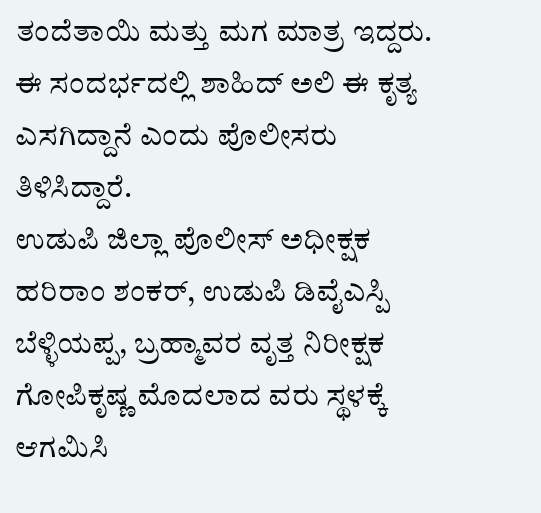ತಂದೆತಾಯಿ ಮತ್ತು ಮಗ ಮಾತ್ರ ಇದ್ದರು. ಈ ಸಂದರ್ಭದಲ್ಲಿ ಶಾಹಿದ್ ಅಲಿ ಈ ಕೃತ್ಯ ಎಸಗಿದ್ದಾನೆ ಎಂದು ಪೊಲೀಸರು ತಿಳಿಸಿದ್ದಾರೆ.
ಉಡುಪಿ ಜಿಲ್ಲಾ ಪೊಲೀಸ್ ಅಧೀಕ್ಷಕ ಹರಿರಾಂ ಶಂಕರ್, ಉಡುಪಿ ಡಿವೈಎಸ್ಪಿ ಬೆಳ್ಳಿಯಪ್ಪ, ಬ್ರಹ್ಮಾವರ ವೃತ್ತ ನಿರೀಕ್ಷಕ ಗೋಪಿಕೃಷ್ಣ ಮೊದಲಾದ ವರು ಸ್ಥಳಕ್ಕೆ ಆಗಮಿಸಿ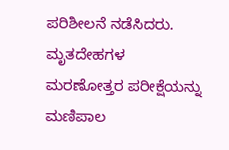ಪರಿಶೀಲನೆ ನಡೆಸಿದರು. ಮೃತದೇಹಗಳ ಮರಣೋತ್ತರ ಪರೀಕ್ಷೆಯನ್ನು ಮಣಿಪಾಲ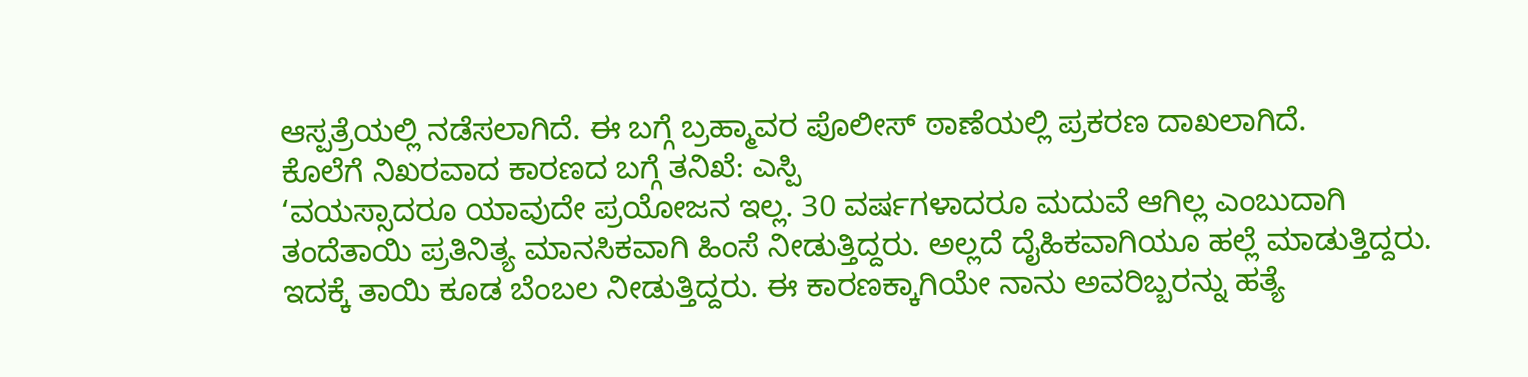ಆಸ್ಪತ್ರೆಯಲ್ಲಿ ನಡೆಸಲಾಗಿದೆ. ಈ ಬಗ್ಗೆ ಬ್ರಹ್ಮಾವರ ಪೊಲೀಸ್ ಠಾಣೆಯಲ್ಲಿ ಪ್ರಕರಣ ದಾಖಲಾಗಿದೆ.
ಕೊಲೆಗೆ ನಿಖರವಾದ ಕಾರಣದ ಬಗ್ಗೆ ತನಿಖೆ: ಎಸ್ಪಿ
‘ವಯಸ್ಸಾದರೂ ಯಾವುದೇ ಪ್ರಯೋಜನ ಇಲ್ಲ. 30 ವರ್ಷಗಳಾದರೂ ಮದುವೆ ಆಗಿಲ್ಲ ಎಂಬುದಾಗಿ ತಂದೆತಾಯಿ ಪ್ರತಿನಿತ್ಯ ಮಾನಸಿಕವಾಗಿ ಹಿಂಸೆ ನೀಡುತ್ತಿದ್ದರು. ಅಲ್ಲದೆ ದೈಹಿಕವಾಗಿಯೂ ಹಲ್ಲೆ ಮಾಡುತ್ತಿದ್ದರು. ಇದಕ್ಕೆ ತಾಯಿ ಕೂಡ ಬೆಂಬಲ ನೀಡುತ್ತಿದ್ದರು. ಈ ಕಾರಣಕ್ಕಾಗಿಯೇ ನಾನು ಅವರಿಬ್ಬರನ್ನು ಹತ್ಯೆ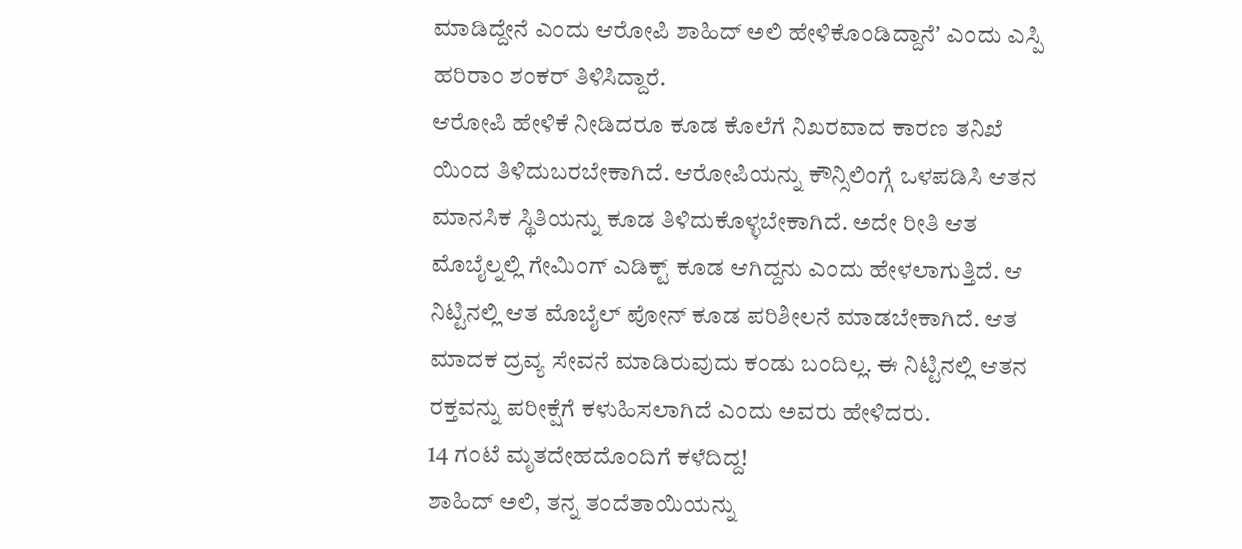ಮಾಡಿದ್ದೇನೆ ಎಂದು ಆರೋಪಿ ಶಾಹಿದ್ ಅಲಿ ಹೇಳಿಕೊಂಡಿದ್ದಾನೆʼ ಎಂದು ಎಸ್ಪಿ ಹರಿರಾಂ ಶಂಕರ್ ತಿಳಿಸಿದ್ದಾರೆ.
ಆರೋಪಿ ಹೇಳಿಕೆ ನೀಡಿದರೂ ಕೂಡ ಕೊಲೆಗೆ ನಿಖರವಾದ ಕಾರಣ ತನಿಖೆ ಯಿಂದ ತಿಳಿದುಬರಬೇಕಾಗಿದೆ. ಆರೋಪಿಯನ್ನು ಕೌನ್ಸಿಲಿಂಗ್ಗೆ ಒಳಪಡಿಸಿ ಆತನ ಮಾನಸಿಕ ಸ್ಥಿತಿಯನ್ನು ಕೂಡ ತಿಳಿದುಕೊಳ್ಳಬೇಕಾಗಿದೆ. ಅದೇ ರೀತಿ ಆತ ಮೊಬೈಲ್ನಲ್ಲಿ ಗೇಮಿಂಗ್ ಎಡಿಕ್ಟ್ ಕೂಡ ಆಗಿದ್ದನು ಎಂದು ಹೇಳಲಾಗುತ್ತಿದೆ. ಆ ನಿಟ್ಟಿನಲ್ಲಿ ಆತ ಮೊಬೈಲ್ ಪೋನ್ ಕೂಡ ಪರಿಶೀಲನೆ ಮಾಡಬೇಕಾಗಿದೆ. ಆತ ಮಾದಕ ದ್ರವ್ಯ ಸೇವನೆ ಮಾಡಿರುವುದು ಕಂಡು ಬಂದಿಲ್ಲ. ಈ ನಿಟ್ಟಿನಲ್ಲಿ ಆತನ ರಕ್ತವನ್ನು ಪರೀಕ್ಷೆಗೆ ಕಳುಹಿಸಲಾಗಿದೆ ಎಂದು ಅವರು ಹೇಳಿದರು.
14 ಗಂಟೆ ಮೃತದೇಹದೊಂದಿಗೆ ಕಳೆದಿದ್ದ!
ಶಾಹಿದ್ ಅಲಿ, ತನ್ನ ತಂದೆತಾಯಿಯನ್ನು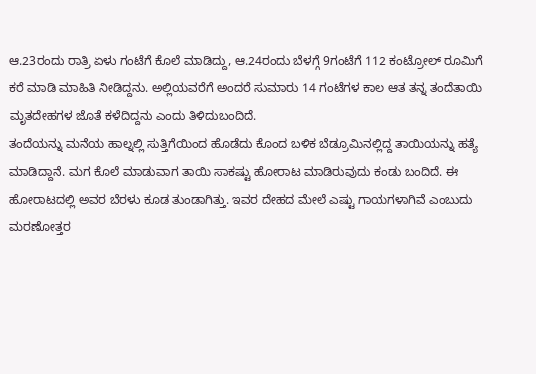ಆ.23ರಂದು ರಾತ್ರಿ ಏಳು ಗಂಟೆಗೆ ಕೊಲೆ ಮಾಡಿದ್ದು, ಆ.24ರಂದು ಬೆಳಗ್ಗೆ 9ಗಂಟೆಗೆ 112 ಕಂಟ್ರೋಲ್ ರೂಮಿಗೆ ಕರೆ ಮಾಡಿ ಮಾಹಿತಿ ನೀಡಿದ್ದನು. ಅಲ್ಲಿಯವರೆಗೆ ಅಂದರೆ ಸುಮಾರು 14 ಗಂಟೆಗಳ ಕಾಲ ಆತ ತನ್ನ ತಂದೆತಾಯಿ ಮೃತದೇಹಗಳ ಜೊತೆ ಕಳೆದಿದ್ದನು ಎಂದು ತಿಳಿದುಬಂದಿದೆ.
ತಂದೆಯನ್ನು ಮನೆಯ ಹಾಲ್ನಲ್ಲಿ ಸುತ್ತಿಗೆಯಿಂದ ಹೊಡೆದು ಕೊಂದ ಬಳಿಕ ಬೆಡ್ರೂಮಿನಲ್ಲಿದ್ದ ತಾಯಿಯನ್ನು ಹತ್ಯೆ ಮಾಡಿದ್ದಾನೆ. ಮಗ ಕೊಲೆ ಮಾಡುವಾಗ ತಾಯಿ ಸಾಕಷ್ಟು ಹೋರಾಟ ಮಾಡಿರುವುದು ಕಂಡು ಬಂದಿದೆ. ಈ ಹೋರಾಟದಲ್ಲಿ ಅವರ ಬೆರಳು ಕೂಡ ತುಂಡಾಗಿತ್ತು. ಇವರ ದೇಹದ ಮೇಲೆ ಎಷ್ಟು ಗಾಯಗಳಾಗಿವೆ ಎಂಬುದು ಮರಣೋತ್ತರ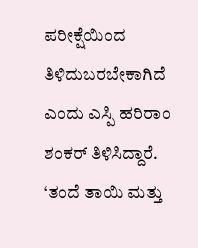ಪರೀಕ್ಷೆಯಿಂದ ತಿಳಿದುಬರಬೇಕಾಗಿದೆ ಎಂದು ಎಸ್ಪಿ ಹರಿರಾಂ ಶಂಕರ್ ತಿಳಿಸಿದ್ದಾರೆ.
‘ತಂದೆ ತಾಯಿ ಮತ್ತು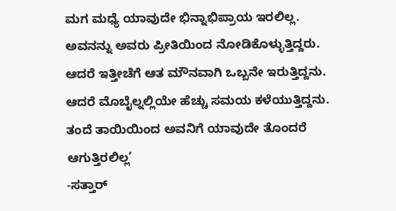ಮಗ ಮಧ್ಯೆ ಯಾವುದೇ ಭಿನ್ನಾಭಿಪ್ರಾಯ ಇರಲಿಲ್ಲ. ಅವನನ್ನು ಅವರು ಪ್ರೀತಿಯಿಂದ ನೋಡಿಕೊಳ್ಳುತ್ತಿದ್ದರು. ಆದರೆ ಇತ್ತೀಚೆಗೆ ಆತ ಮೌನವಾಗಿ ಒಬ್ಬನೇ ಇರುತ್ತಿದ್ದನು. ಆದರೆ ಮೊಬೈಲ್ನಲ್ಲಿಯೇ ಹೆಚ್ಚು ಸಮಯ ಕಳೆಯುತ್ತಿದ್ದನು. ತಂದೆ ತಾಯಿಯಿಂದ ಅವನಿಗೆ ಯಾವುದೇ ತೊಂದರೆ ಆಗುತ್ತಿರಲಿಲ್ಲ’
-ಸತ್ತಾರ್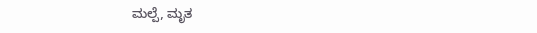ಮಲ್ಪೆ, ಮೃತ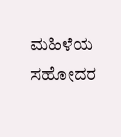ಮಹಿಳೆಯ ಸಹೋದರ